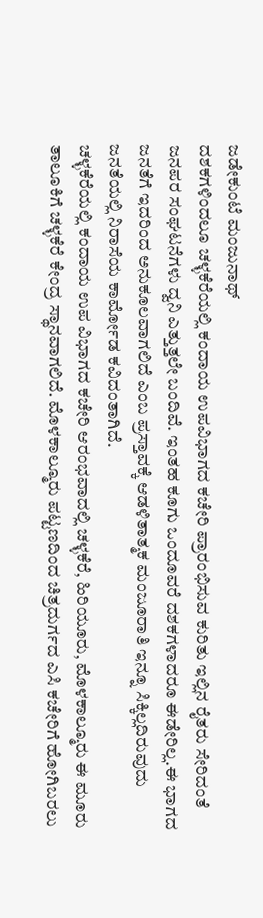ಜಡೇಕುಂಟೆ ಮಂಜುನಾಥ್
ದಶಕಗಳಿಂದಲೂ ಚಳ್ಳಕೆರೆಯಲ್ಲಿ ಕಂದಾಯ ಉಪವಿಭಾಗದ ಕಚೇರಿ ಪ್ರಾರಂಭಿಸುವ ಕುರಿತು ಇಲ್ಲಿನ ರೈತರು ಸೇರಿದಂತೆ ಜನಪರ ಸಂಘಟನೆಗಳು ದ್ವನಿ ಎತ್ತುತ್ತಲೇ ಬಂದಿವೆ. ಇಂತಹ ಕೂಗು ಒಂದೂವರೆ ದಶಕಗಳಾದರೂ ಈಡೇರಿಲ್ಲ.ಈ ಭಾಗದ ಜನತೆಗೆ ಇದರಿಂದ ಅನುಕೂಲವಾಗಲಿದೆ ಎಂಬ ಪ್ರಸ್ತಾವಕ್ಕೆ ಆಡಳಿತಾತ್ಮಕ ಮಂಜೂರಾತಿ ಇನ್ನೂ ಸಿಕ್ಕಿಲ್ಲದಿರುವುದು ಜನತೆಯಲ್ಲಿ ನಿರಾಸೆಯ ಕಾರ್ಮೋಡ ಕವಿದಂತಾಗಿದೆ.
ಚಳ್ಳಕೆರೆಯಲ್ಲಿ ಕಂದಾಯ ಉಪ ವಿಭಾಗದ ಕಚೇರಿ ಆರಂಭವಾದಲ್ಲಿ ಚಳ್ಳಕೆರೆ, ಹಿರಿಯೂರು, ಮೊಳಕಾಲ್ಮೂರು ಈ ಮೂರು ತಾಲೂಕಿಗೆ ಚಳ್ಳಕೆರೆ ಕೇಂದ್ರ ಸ್ಥಾನವಾಗಲಿದೆ. ಮೊಳಕಾಲ್ಮೂರು ಪಟ್ಟಣದಿಂದ ಚಿತ್ರದುರ್ಗದ ಎಸಿ ಕಚೇರಿಗೆ ಹೋಗಿಬರಲು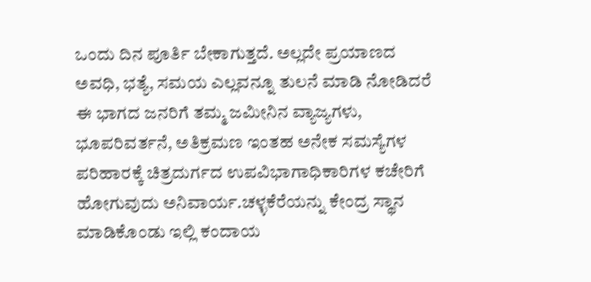ಒಂದು ದಿನ ಪೂರ್ತಿ ಬೇಕಾಗುತ್ತದೆ. ಅಲ್ಲದೇ ಪ್ರಯಾಣದ ಅವಧಿ, ಭತ್ಯೆ, ಸಮಯ ಎಲ್ಲವನ್ನೂ ತುಲನೆ ಮಾಡಿ ನೋಡಿದರೆ ಈ ಭಾಗದ ಜನರಿಗೆ ತಮ್ಮ ಜಮೀನಿನ ವ್ಯಾಜ್ಯಗಳು, ಭೂಪರಿವರ್ತನೆ, ಅತಿಕ್ರಮಣ ಇಂತಹ ಅನೇಕ ಸಮಸ್ಯೆಗಳ ಪರಿಹಾರಕ್ಕೆ ಚಿತ್ರದುರ್ಗದ ಉಪವಿಭಾಗಾಧಿಕಾರಿಗಳ ಕಚೇರಿಗೆ ಹೋಗುವುದು ಅನಿವಾರ್ಯ.ಚಳ್ಳಕೆರೆಯನ್ನು ಕೇಂದ್ರ ಸ್ಥಾನ ಮಾಡಿಕೊಂಡು ಇಲ್ಲಿ ಕಂದಾಯ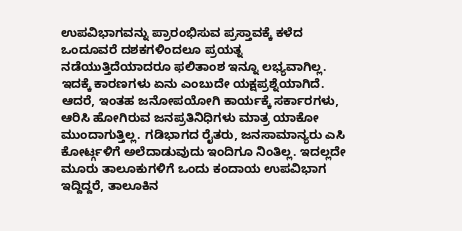ಉಪವಿಭಾಗವನ್ನು ಪ್ರಾರಂಭಿಸುವ ಪ್ರಸ್ತಾವಕ್ಕೆ ಕಳೆದ ಒಂದೂವರೆ ದಶಕಗಳಿಂದಲೂ ಪ್ರಯತ್ನ ನಡೆಯುತ್ತಿದೆಯಾದರೂ ಫಲಿತಾಂಶ ಇನ್ನೂ ಲಭ್ಯವಾಗಿಲ್ಲ. ಇದಕ್ಕೆ ಕಾರಣಗಳು ಏನು ಎಂಬುದೇ ಯಕ್ಷಪ್ರಶ್ನೆಯಾಗಿದೆ.
ಆದರೆ, ಇಂತಹ ಜನೋಪಯೋಗಿ ಕಾರ್ಯಕ್ಕೆ ಸರ್ಕಾರಗಳು, ಆರಿಸಿ ಹೋಗಿರುವ ಜನಪ್ರತಿನಿಧಿಗಳು ಮಾತ್ರ ಯಾಕೋ ಮುಂದಾಗುತ್ತಿಲ್ಲ. ಗಡಿಭಾಗದ ರೈತರು, ಜನಸಾಮಾನ್ಯರು ಎಸಿ ಕೋರ್ಟ್ಗಳಿಗೆ ಅಲೆದಾಡುವುದು ಇಂದಿಗೂ ನಿಂತಿಲ್ಲ. ಇದಲ್ಲದೇ ಮೂರು ತಾಲೂಕುಗಳಿಗೆ ಒಂದು ಕಂದಾಯ ಉಪವಿಭಾಗ ಇದ್ದಿದ್ದರೆ, ತಾಲೂಕಿನ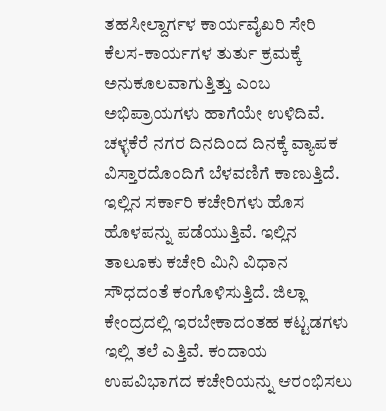ತಹಸೀಲ್ದಾರ್ಗಳ ಕಾರ್ಯವೈಖರಿ ಸೇರಿ ಕೆಲಸ-ಕಾರ್ಯಗಳ ತುರ್ತು ಕ್ರಮಕ್ಕೆ ಅನುಕೂಲವಾಗುತ್ತಿತ್ತು ಎಂಬ ಅಭಿಪ್ರಾಯಗಳು ಹಾಗೆಯೇ ಉಳಿದಿವೆ.
ಚಳ್ಳಕೆರೆ ನಗರ ದಿನದಿಂದ ದಿನಕ್ಕೆ ವ್ಯಾಪಕ ವಿಸ್ತಾರದೊಂದಿಗೆ ಬೆಳವಣಿಗೆ ಕಾಣುತ್ತಿದೆ. ಇಲ್ಲಿನ ಸರ್ಕಾರಿ ಕಚೇರಿಗಳು ಹೊಸ ಹೊಳಪನ್ನು ಪಡೆಯುತ್ತಿವೆ. ಇಲ್ಲಿನ ತಾಲೂಕು ಕಚೇರಿ ಮಿನಿ ವಿಧಾನ ಸೌಧದಂತೆ ಕಂಗೊಳಿಸುತ್ತಿದೆ. ಜಿಲ್ಲಾ ಕೇಂದ್ರದಲ್ಲಿ ಇರಬೇಕಾದಂತಹ ಕಟ್ಟಡಗಳು ಇಲ್ಲಿ ತಲೆ ಎತ್ತಿವೆ. ಕಂದಾಯ ಉಪವಿಭಾಗದ ಕಚೇರಿಯನ್ನು ಆರಂಭಿಸಲು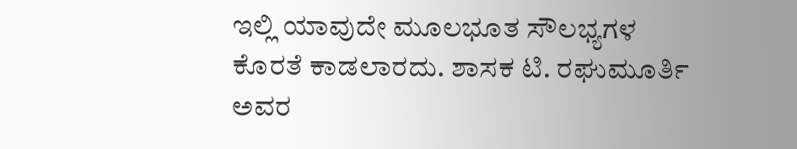ಇಲ್ಲಿ ಯಾವುದೇ ಮೂಲಭೂತ ಸೌಲಭ್ಯಗಳ ಕೊರತೆ ಕಾಡಲಾರದು. ಶಾಸಕ ಟಿ. ರಘುಮೂರ್ತಿ ಅವರ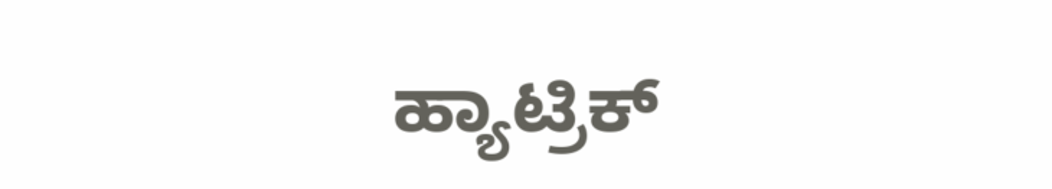ಹ್ಯಾಟ್ರಿಕ್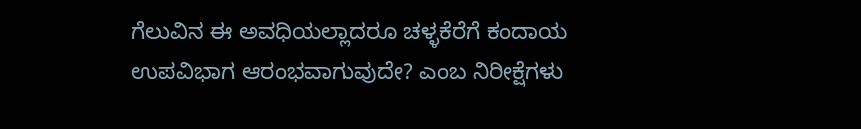ಗೆಲುವಿನ ಈ ಅವಧಿಯಲ್ಲಾದರೂ ಚಳ್ಳಕೆರೆಗೆ ಕಂದಾಯ ಉಪವಿಭಾಗ ಆರಂಭವಾಗುವುದೇ? ಎಂಬ ನಿರೀಕ್ಷೆಗಳು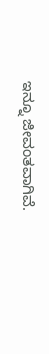ಇನ್ನೂ ಜೀವಂತವಾಗಿವೆ.